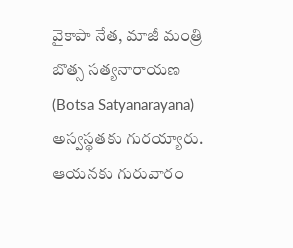వైకాపా నేత, మాజీ మంత్రి బొత్స సత్యనారాయణ (Botsa Satyanarayana) అస్వస్థతకు గురయ్యారు. ఆయనకు గురువారం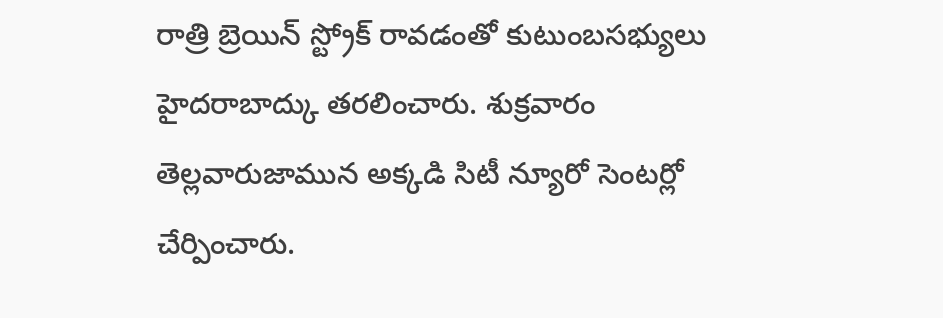రాత్రి బ్రెయిన్ స్ట్రోక్ రావడంతో కుటుంబసభ్యులు హైదరాబాద్కు తరలించారు. శుక్రవారం తెల్లవారుజామున అక్కడి సిటీ న్యూరో సెంటర్లో చేర్పించారు.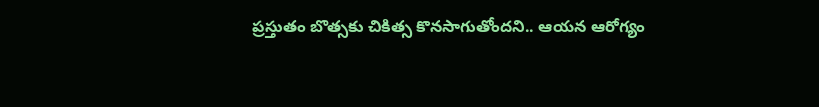ప్రస్తుతం బొత్సకు చికిత్స కొనసాగుతోందని.. ఆయన ఆరోగ్యం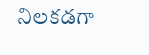నిలకడగా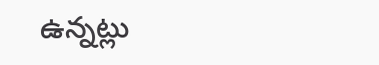ఉన్నట్లు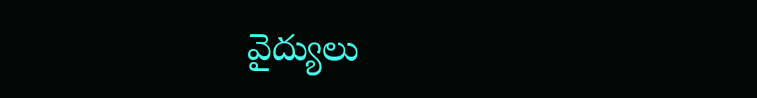వైద్యులు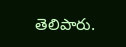తెలిపారు.